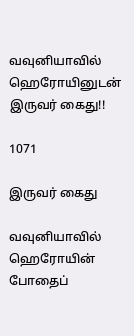வவுனியாவில் ஹெரோயினுடன் இருவர் கைது!!

1071

இருவர் கைது

வவுனியாவில் ஹெரோயின் போதைப்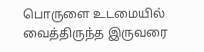பொருளை உடமையில் வைத்திருந்த இருவரை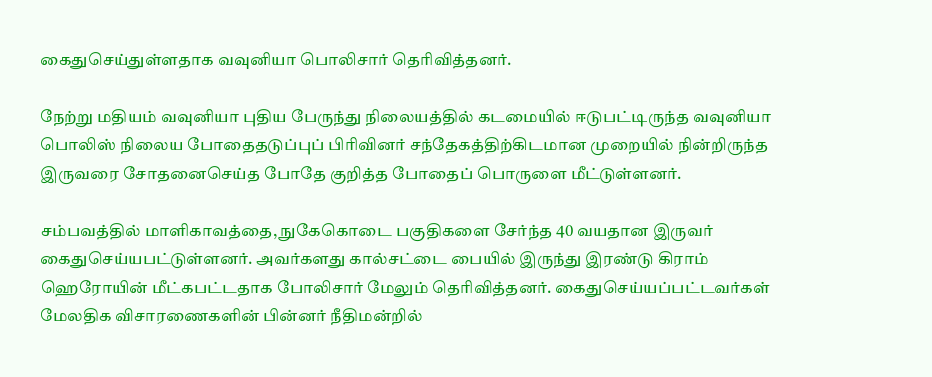கைதுசெய்துள்ளதாக வவுனியா பொலிசார் தெரிவித்தனர்.

நேற்று மதியம் வவுனியா புதிய பேருந்து நிலையத்தில் கடமையில் ஈடுபட்டிருந்த வவுனியா பொலிஸ் நிலைய போதைதடுப்புப் பிரிவினர் சந்தேகத்திற்கிடமான முறையில் நின்றிருந்த இருவரை சோதனைசெய்த போதே குறித்த போதைப் பொருளை மீட்டுள்ளனர்.

சம்பவத்தில் மாளிகாவத்தை, நுகேகொடை பகுதிகளை சேர்ந்த 40 வயதான இருவர் கைதுசெய்யபட்டுள்ளனர். அவர்களது கால்சட்டை பையில் இருந்து இரண்டு கிராம் ஹெரோயின் மீட்கபட்டதாக போலிசார் மேலும் தெரிவித்தனர். கைதுசெய்யப்பட்டவர்கள் மேலதிக விசாரணைகளின் பின்னர் நீதிமன்றில்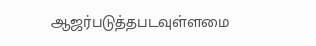ஆஜர்படுத்தபடவுள்ளமை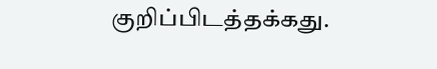குறிப்பிடத்தக்கது.